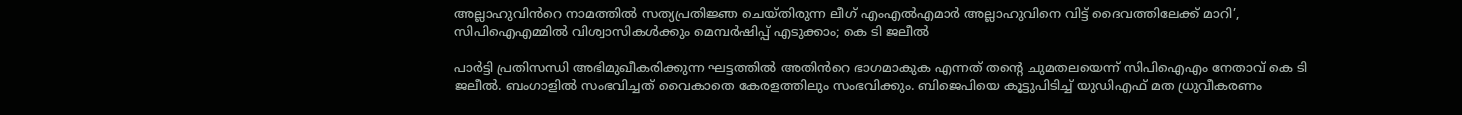അല്ലാഹുവിൻറെ നാമത്തിൽ സത്യപ്രതിജ്ഞ ചെയ്തിരുന്ന ലീഗ് എംഎൽഎമാർ അല്ലാഹുവിനെ വിട്ട് ദൈവത്തിലേക്ക് മാറി’, സിപിഐഎമ്മിൽ വിശ്വാസികൾക്കും മെമ്പർഷിപ്പ് എടുക്കാം; കെ ടി ജലീൽ

പാർട്ടി പ്രതിസന്ധി അഭിമുഖീകരിക്കുന്ന ഘട്ടത്തിൽ അതിൻറെ ഭാഗമാകുക എന്നത് തന്റെ ചുമതലയെന്ന് സിപിഐഎം നേതാവ് കെ ടി ജലീൽ. ബംഗാളിൽ സംഭവിച്ചത് വൈകാതെ കേരളത്തിലും സംഭവിക്കും. ബിജെപിയെ കൂട്ടുപിടിച്ച് യുഡിഎഫ് മത ധ്രുവീകരണം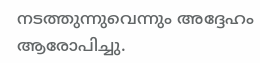നടത്തുന്നുവെന്നും അദ്ദേഹം ആരോപിച്ചു.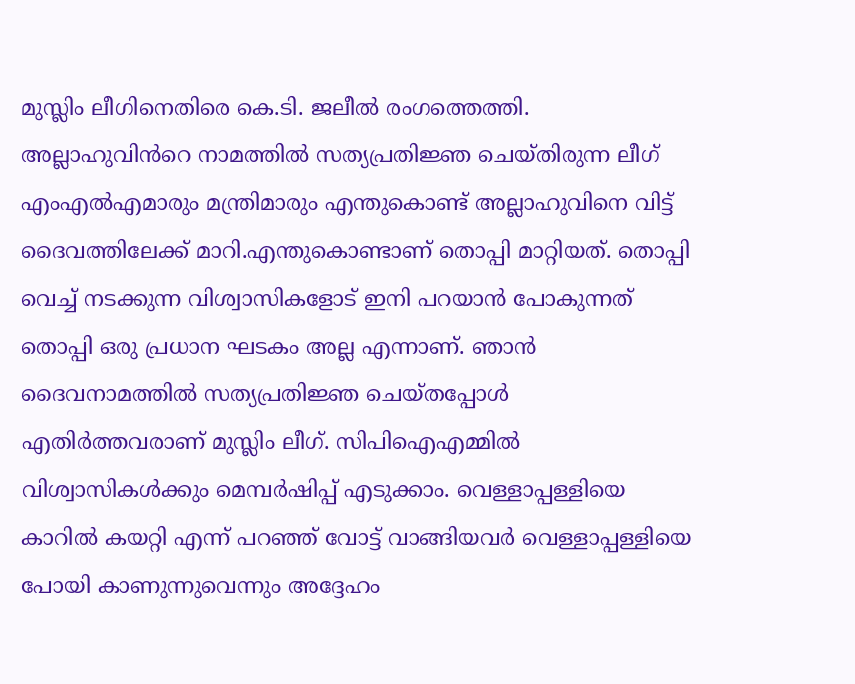മുസ്ലിം ലീഗിനെതിരെ കെ.ടി. ജലീൽ രംഗത്തെത്തി.
അല്ലാഹുവിൻറെ നാമത്തിൽ സത്യപ്രതിജ്ഞ ചെയ്തിരുന്ന ലീഗ് എംഎൽഎമാരും മന്ത്രിമാരും എന്തുകൊണ്ട് അല്ലാഹുവിനെ വിട്ട് ദൈവത്തിലേക്ക് മാറി.എന്തുകൊണ്ടാണ് തൊപ്പി മാറ്റിയത്. തൊപ്പി വെച്ച് നടക്കുന്ന വിശ്വാസികളോട് ഇനി പറയാൻ പോകുന്നത് തൊപ്പി ഒരു പ്രധാന ഘടകം അല്ല എന്നാണ്. ഞാൻ ദൈവനാമത്തിൽ സത്യപ്രതിജ്ഞ ചെയ്തപ്പോൾ എതിർത്തവരാണ് മുസ്ലിം ലീഗ്. സിപിഐഎമ്മിൽ വിശ്വാസികൾക്കും മെമ്പർഷിപ്പ് എടുക്കാം. വെള്ളാപ്പള്ളിയെ കാറിൽ കയറ്റി എന്ന് പറഞ്ഞ് വോട്ട് വാങ്ങിയവർ വെള്ളാപ്പള്ളിയെ പോയി കാണുന്നുവെന്നും അദ്ദേഹം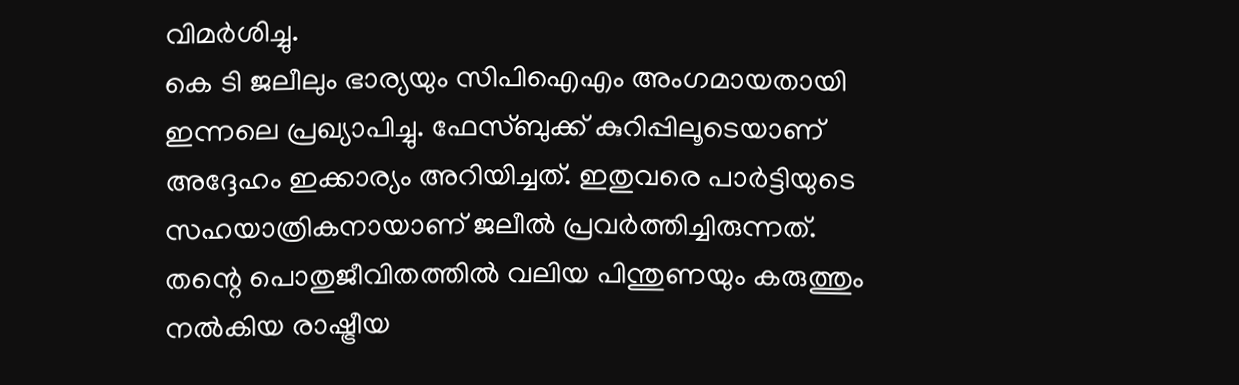വിമർശിച്ചു.
കെ ടി ജലീലും ഭാര്യയും സിപിഐഎം അംഗമായതായി ഇന്നലെ പ്രഖ്യാപിച്ചു. ഫേസ്ബുക്ക് കുറിപ്പിലൂടെയാണ് അദ്ദേഹം ഇക്കാര്യം അറിയിച്ചത്. ഇതുവരെ പാർട്ടിയുടെ സഹയാത്രികനായാണ് ജലീൽ പ്രവർത്തിച്ചിരുന്നത്. തന്റെ പൊതുജീവിതത്തിൽ വലിയ പിന്തുണയും കരുത്തും നൽകിയ രാഷ്ട്രീയ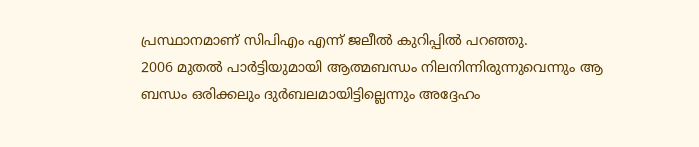പ്രസ്ഥാനമാണ് സിപിഎം എന്ന് ജലീൽ കുറിപ്പിൽ പറഞ്ഞു.
2006 മുതൽ പാർട്ടിയുമായി ആത്മബന്ധം നിലനിന്നിരുന്നുവെന്നും ആ ബന്ധം ഒരിക്കലും ദുർബലമായിട്ടില്ലെന്നും അദ്ദേഹം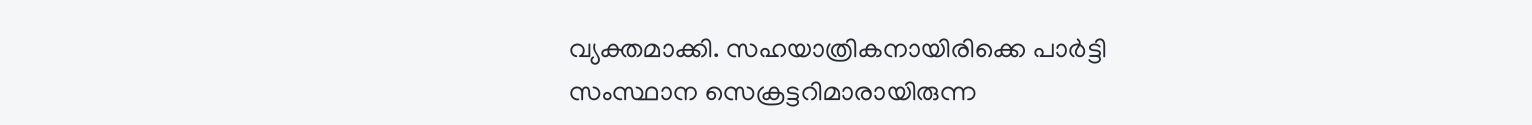വ്യക്തമാക്കി. സഹയാത്രികനായിരിക്കെ പാർട്ടി സംസ്ഥാന സെക്രട്ടറിമാരായിരുന്ന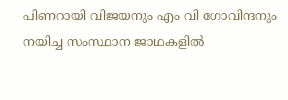പിണറായി വിജയനും എം വി ഗോവിന്ദനും നയിച്ച സംസ്ഥാന ജാഥകളിൽ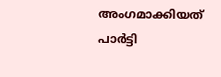അംഗമാക്കിയത് പാർട്ടി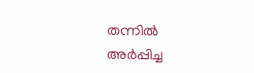തന്നിൽ അർപ്പിച്ച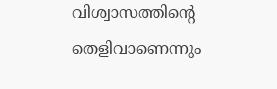വിശ്വാസത്തിന്റെ തെളിവാണെന്നും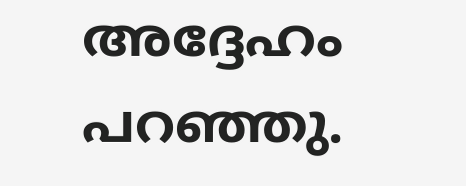അദ്ദേഹം പറഞ്ഞു.